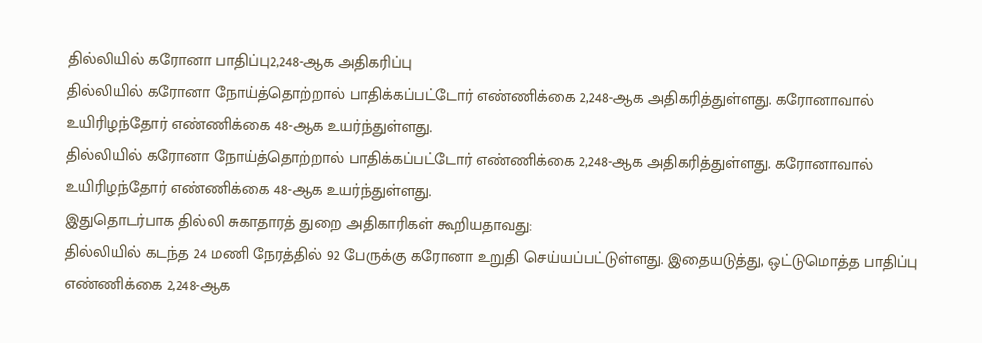தில்லியில் கரோனா பாதிப்பு2,248-ஆக அதிகரிப்பு
தில்லியில் கரோனா நோய்த்தொற்றால் பாதிக்கப்பட்டோர் எண்ணிக்கை 2,248-ஆக அதிகரித்துள்ளது. கரோனாவால் உயிரிழந்தோர் எண்ணிக்கை 48-ஆக உயர்ந்துள்ளது.
தில்லியில் கரோனா நோய்த்தொற்றால் பாதிக்கப்பட்டோர் எண்ணிக்கை 2,248-ஆக அதிகரித்துள்ளது. கரோனாவால் உயிரிழந்தோர் எண்ணிக்கை 48-ஆக உயர்ந்துள்ளது.
இதுதொடர்பாக தில்லி சுகாதாரத் துறை அதிகாரிகள் கூறியதாவது:
தில்லியில் கடந்த 24 மணி நேரத்தில் 92 பேருக்கு கரோனா உறுதி செய்யப்பட்டுள்ளது. இதையடுத்து, ஒட்டுமொத்த பாதிப்பு எண்ணிக்கை 2,248-ஆக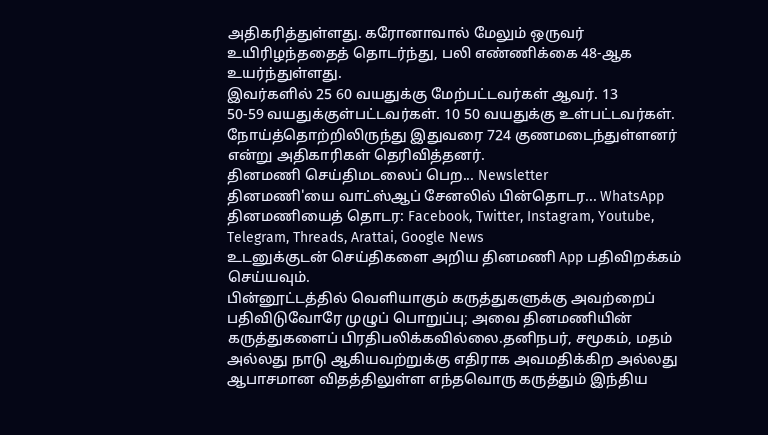அதிகரித்துள்ளது. கரோனாவால் மேலும் ஒருவர் உயிரிழந்ததைத் தொடர்ந்து, பலி எண்ணிக்கை 48-ஆக உயர்ந்துள்ளது.
இவர்களில் 25 60 வயதுக்கு மேற்பட்டவர்கள் ஆவர். 13
50-59 வயதுக்குள்பட்டவர்கள். 10 50 வயதுக்கு உள்பட்டவர்கள்.
நோய்த்தொற்றிலிருந்து இதுவரை 724 குணமடைந்துள்ளனர் என்று அதிகாரிகள் தெரிவித்தனர்.
தினமணி செய்திமடலைப் பெற... Newsletter
தினமணி'யை வாட்ஸ்ஆப் சேனலில் பின்தொடர... WhatsApp
தினமணியைத் தொடர: Facebook, Twitter, Instagram, Youtube, Telegram, Threads, Arattai, Google News
உடனுக்குடன் செய்திகளை அறிய தினமணி App பதிவிறக்கம் செய்யவும்.
பின்னூட்டத்தில் வெளியாகும் கருத்துகளுக்கு அவற்றைப் பதிவிடுவோரே முழுப் பொறுப்பு; அவை தினமணியின் கருத்துகளைப் பிரதிபலிக்கவில்லை.தனிநபர், சமூகம், மதம் அல்லது நாடு ஆகியவற்றுக்கு எதிராக அவமதிக்கிற அல்லது ஆபாசமான விதத்திலுள்ள எந்தவொரு கருத்தும் இந்திய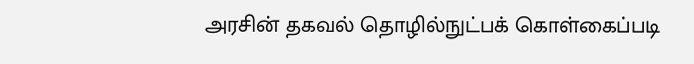அரசின் தகவல் தொழில்நுட்பக் கொள்கைப்படி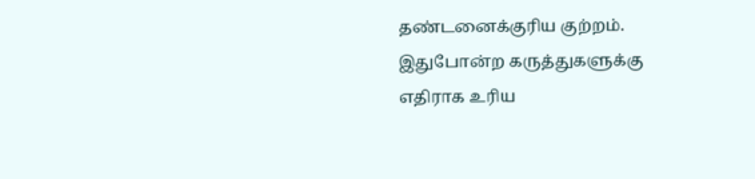தண்டனைக்குரிய குற்றம். இதுபோன்ற கருத்துகளுக்கு எதிராக உரிய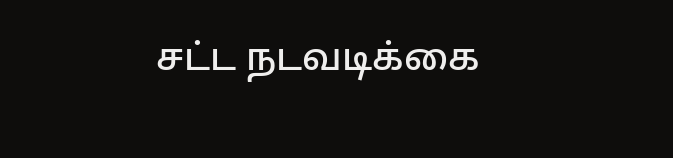சட்ட நடவடிக்கை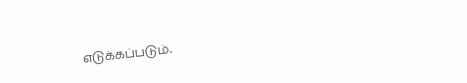எடுக்கப்படும்.